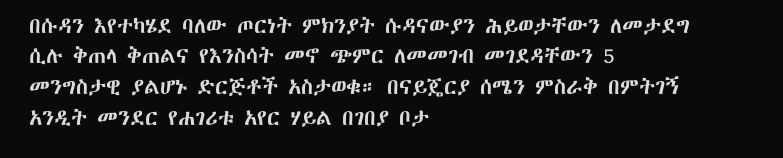በሱዳን እየተካሄደ ባለው ጦርነት ምክንያት ሱዳናውያን ሕይወታቸውን ለመታደግ ሲሉ ቅጠላ ቅጠልና የእንስሳት መኖ ጭምር ለመመገብ መገደዳቸውን 5 መንግስታዊ ያልሆኑ ድርጅቶች አስታወቁ። በናይጄርያ ሰሜን ምስራቅ በምትገኝ አንዲት መንደር የሐገሪቱ አየር ሃይል በገበያ ቦታ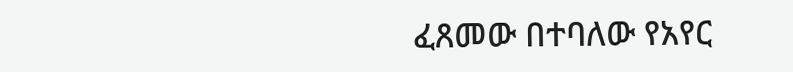ፈጸመው በተባለው የአየር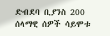ድብደባ ቢያንስ 200 ሰላማዊ ሰዎች ሳይሞቱ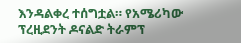እንዳልቀረ ተሰግቷል። የአሜሪካው ፕረዚደንት ዶናልድ ትራምፕ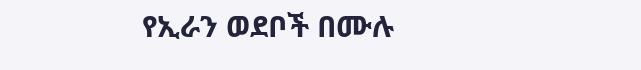የኢራን ወደቦች በሙሉ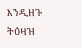እንዲዘጉ ትዕዛዝ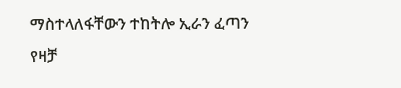ማስተላለፋቸውን ተከትሎ ኢራን ፈጣን የዛቻ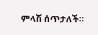ምላሽ ሰጥታለች።